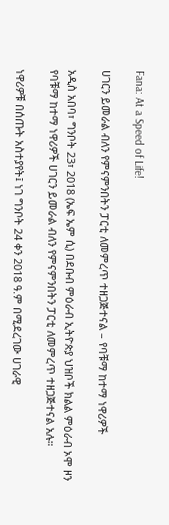Fana: At a Speed of Life!

ሀገርን ይመራል ብለን የምናምንበትን ፓርቲ ለመምረጥ ተዘጋጅተናል – የባቹማ ከተማ ነዋሪዎች

አዲስ አበባ፣ ግንቦት 23፣ 2018 (ኤፍ ኤም ሲ) በደቡብ ምዕራብ ኢትዮጵያ ህዝቦች ክልል ምዕራብ ኦሞ ዞን የባቹማ ከተማ ነዋሪዎች ሀገርን ይመራል ብለን የምናምንበትን ፓርቲ ለመምረጥ ተዘጋጅተናል አሉ።

ነዋሪዎቹ በሰጡት አስተያየት፤ ነገ ግንቦት 24 ቀን 2018 ዓ.ም በሚደረገው ሀገራዊ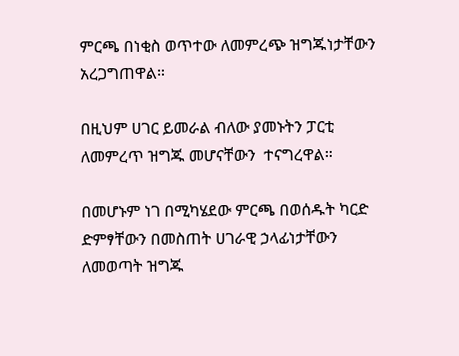ምርጫ በነቂስ ወጥተው ለመምረጭ ዝግጁነታቸውን አረጋግጠዋል።

በዚህም ሀገር ይመራል ብለው ያመኑትን ፓርቲ ለመምረጥ ዝግጁ መሆናቸውን  ተናግረዋል።

በመሆኑም ነገ በሚካሄደው ምርጫ በወሰዱት ካርድ ድምፃቸውን በመስጠት ሀገራዊ ኃላፊነታቸውን ለመወጣት ዝግጁ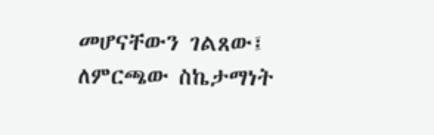መሆናቸውን ገልጸው፤ ለምርጫው ስኬታማነት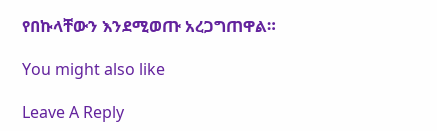የበኩላቸውን እንደሚወጡ አረጋግጠዋል።

You might also like

Leave A Reply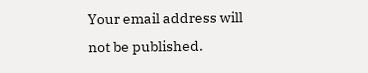Your email address will not be published.